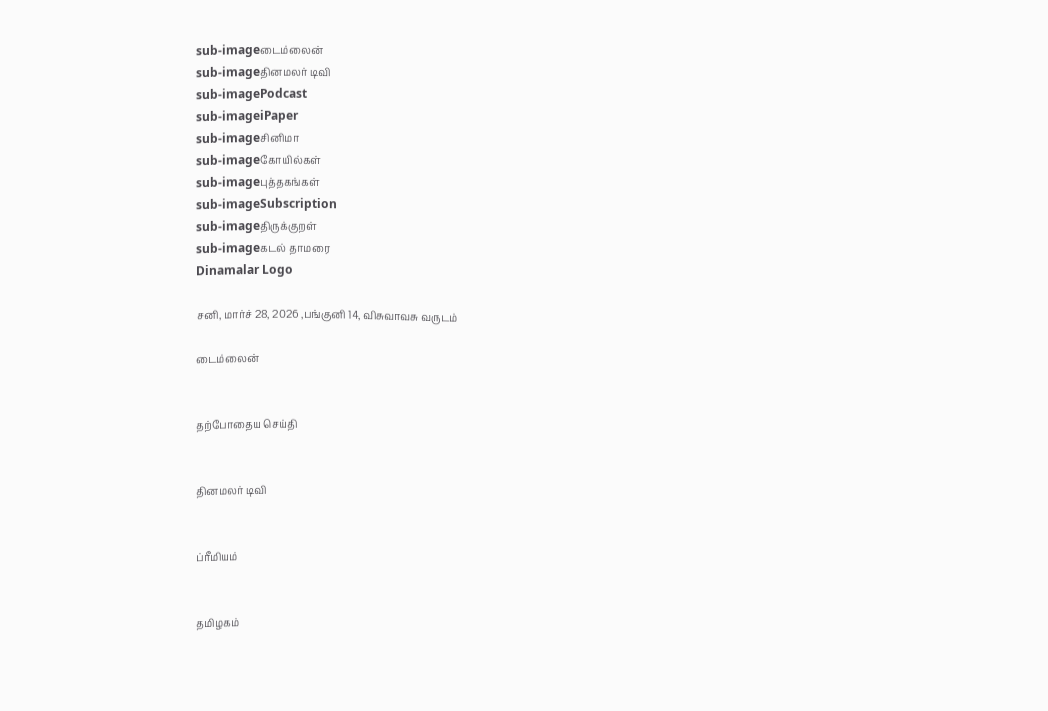sub-imageடைம்லைன்
sub-imageதினமலர் டிவி
sub-imagePodcast
sub-imageiPaper
sub-imageசினிமா
sub-imageகோயில்கள்
sub-imageபுத்தகங்கள்
sub-imageSubscription
sub-imageதிருக்குறள்
sub-imageகடல் தாமரை
Dinamalar Logo

சனி, மார்ச் 28, 2026 ,பங்குனி 14, விசுவாவசு வருடம்

டைம்லைன்


தற்போதைய செய்தி


தினமலர் டிவி


ப்ரீமியம்


தமிழகம்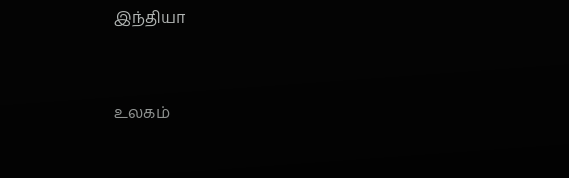இந்தியா


உலகம்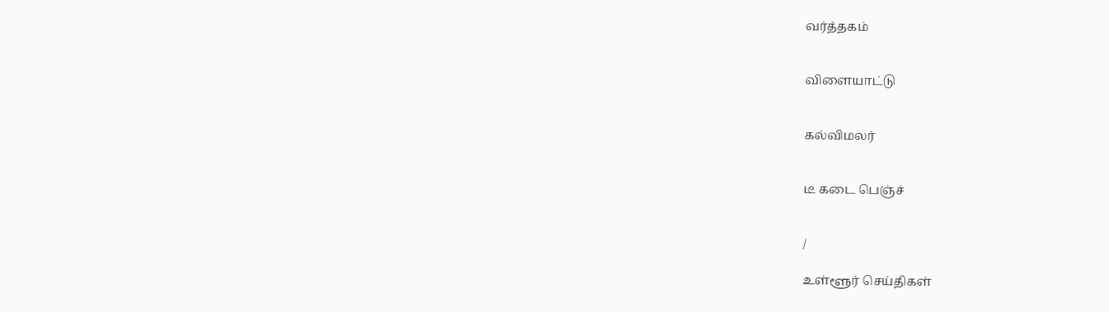வர்த்தகம்


விளையாட்டு


கல்விமலர்


டீ கடை பெஞ்ச்


/

உள்ளூர் செய்திகள்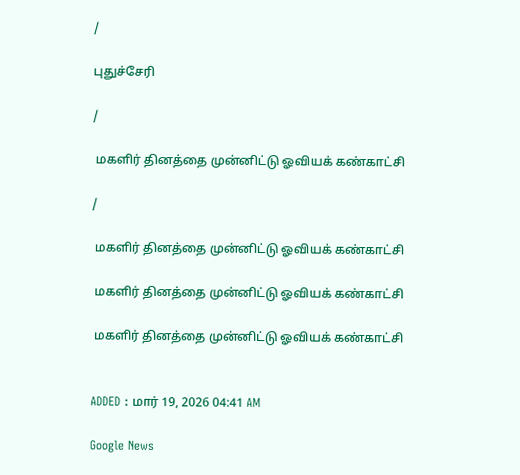/

புதுச்சேரி

/

 மகளிர் தினத்தை முன்னிட்டு ஓவியக் கண்காட்சி

/

 மகளிர் தினத்தை முன்னிட்டு ஓவியக் கண்காட்சி

 மகளிர் தினத்தை முன்னிட்டு ஓவியக் கண்காட்சி

 மகளிர் தினத்தை முன்னிட்டு ஓவியக் கண்காட்சி


ADDED : மார் 19, 2026 04:41 AM

Google News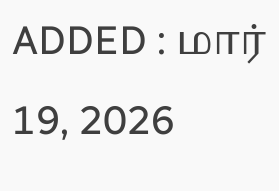ADDED : மார் 19, 2026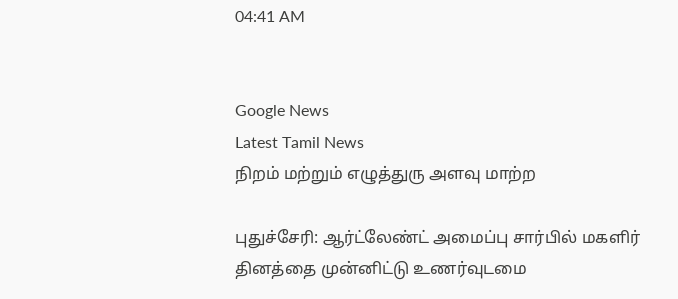04:41 AM


Google News
Latest Tamil News
நிறம் மற்றும் எழுத்துரு அளவு மாற்ற

புதுச்சேரி: ஆர்ட்லேண்ட் அமைப்பு சார்பில் மகளிர் தினத்தை முன்னிட்டு உணர்வுடமை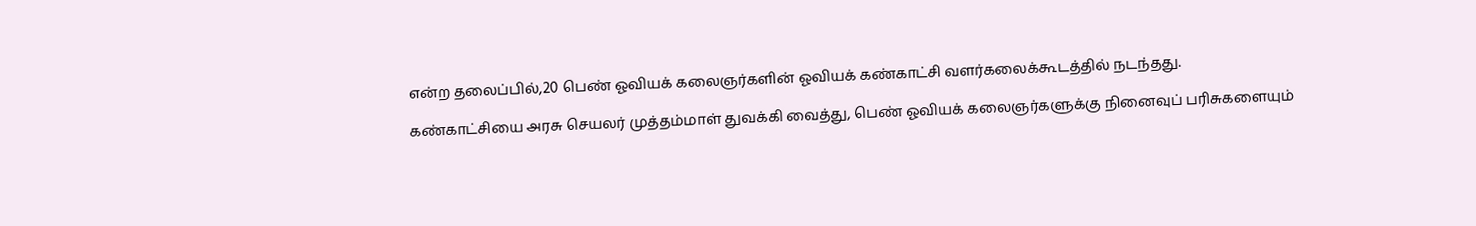என்ற தலைப்பில்,20 பெண் ஓவியக் கலைஞர்களின் ஓவியக் கண்காட்சி வளர்கலைக்கூடத்தில் நடந்தது.

கண்காட்சியை அரசு செயலர் முத்தம்மாள் துவக்கி வைத்து, பெண் ஓவியக் கலைஞர்களுக்கு நினைவுப் பரிசுகளையும்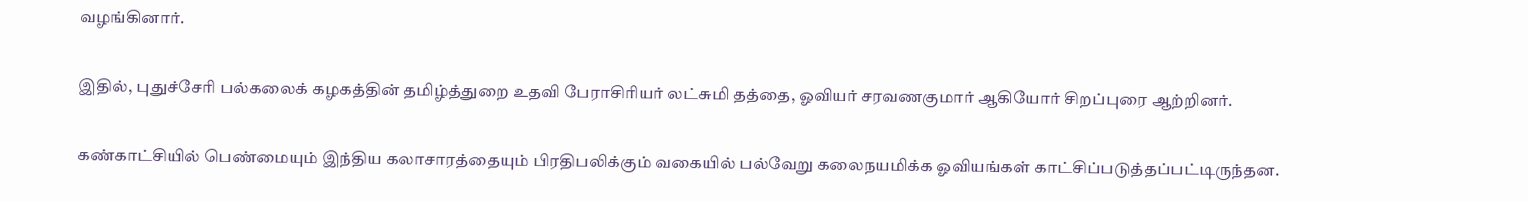வழங்கினார்.

இதில், புதுச்சேரி பல்கலைக் கழகத்தின் தமிழ்த்துறை உதவி பேராசிரியர் லட்சுமி தத்தை, ஓவியர் சரவணகுமார் ஆகியோர் சிறப்புரை ஆற்றினர்.

கண்காட்சியில் பெண்மையும் இந்திய கலாசாரத்தையும் பிரதிபலிக்கும் வகையில் பல்வேறு கலைநயமிக்க ஓவியங்கள் காட்சிப்படுத்தப்பட்டிருந்தன.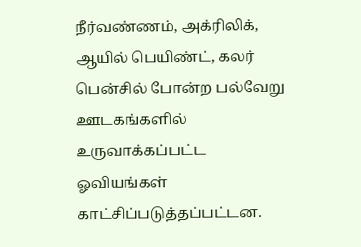நீர்வண்ணம், அக்ரிலிக், ஆயில் பெயிண்ட், கலர் பென்சில் போன்ற பல்வேறு ஊடகங்களில் உருவாக்கப்பட்ட ஓவியங்கள் காட்சிப்படுத்தப்பட்டன.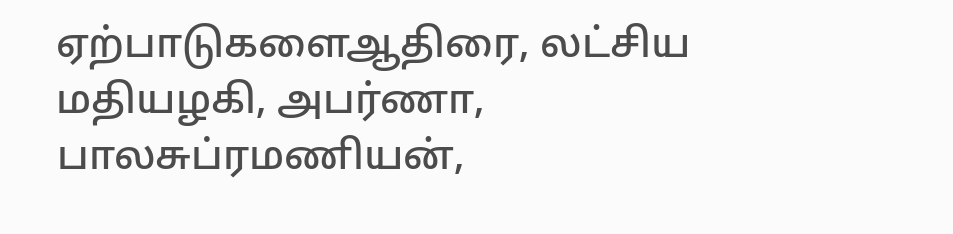ஏற்பாடுகளைஆதிரை, லட்சிய மதியழகி, அபர்ணா, பாலசுப்ரமணியன்,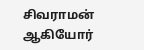சிவராமன் ஆகியோர்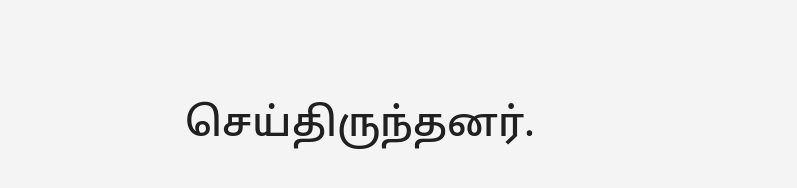செய்திருந்தனர்.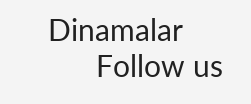Dinamalar
      Follow us